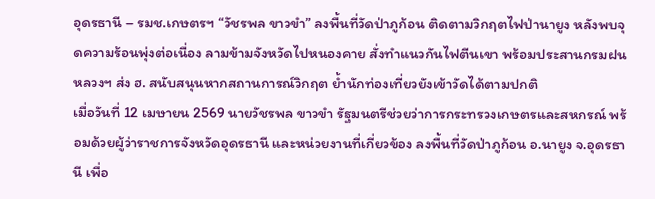อุดรธานี – รมช.เกษตรฯ “วัชรพล ขาวขำ” ลงพื้นที่วัดป่าภูก้อน ติดตามวิกฤตไฟป่านายูง หลังพบจุดความร้อนพุ่งต่อเนื่อง ลามข้ามจังหวัดไปหนองคาย สั่งทำแนวกันไฟตีนเขา พร้อมประสานกรมฝนหลวงฯ ส่ง ฮ. สนับสนุนหากสถานการณ์วิกฤต ย้ำนักท่องเที่ยวยังเข้าวัดได้ตามปกติ
เมื่อวันที่ 12 เมษายน 2569 นายวัชรพล ขาวขำ รัฐมนตรีช่วยว่าการกระทรวงเกษตรและสหกรณ์ พร้อมด้วยผู้ว่าราชการจังหวัดอุดรธานี และหน่วยงานที่เกี่ยวข้อง ลงพื้นที่วัดป่าภูก้อน อ.นายูง จ.อุดรธานี เพื่อ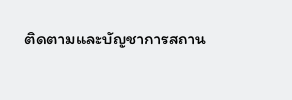ติดตามและบัญชาการสถาน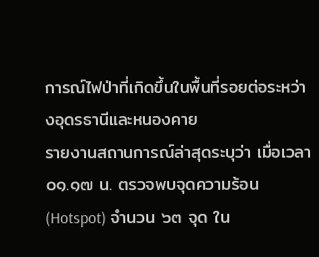การณ์ไฟป่าที่เกิดขึ้นในพื้นที่รอยต่อระหว่างอุดรธานีและหนองคาย
รายงานสถานการณ์ล่าสุดระบุว่า เมื่อเวลา ๐๑.๑๗ น. ตรวจพบจุดความร้อน (Hotspot) จำนวน ๖๓ จุด ใน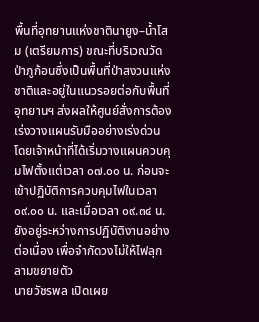พื้นที่อุทยานแห่งชาตินายูง–น้ำโสม (เตรียมการ) ขณะที่บริเวณวัดป่าภูก้อนซึ่งเป็นพื้นที่ป่าสงวนแห่งชาติและอยู่ในแนวรอยต่อกับพื้นที่อุทยานฯ ส่งผลให้ศูนย์สั่งการต้องเร่งวางแผนรับมืออย่างเร่งด่วน โดยเจ้าหน้าที่ได้เริ่มวางแผนควบคุมไฟตั้งแต่เวลา ๐๗.๐๐ น. ก่อนจะเข้าปฏิบัติการควบคุมไฟในเวลา ๐๙.๐๐ น. และเมื่อเวลา ๐๙.๓๔ น. ยังอยู่ระหว่างการปฏิบัติงานอย่างต่อเนื่อง เพื่อจำกัดวงไม่ให้ไฟลุกลามขยายตัว
นายวัชรพล เปิดเผย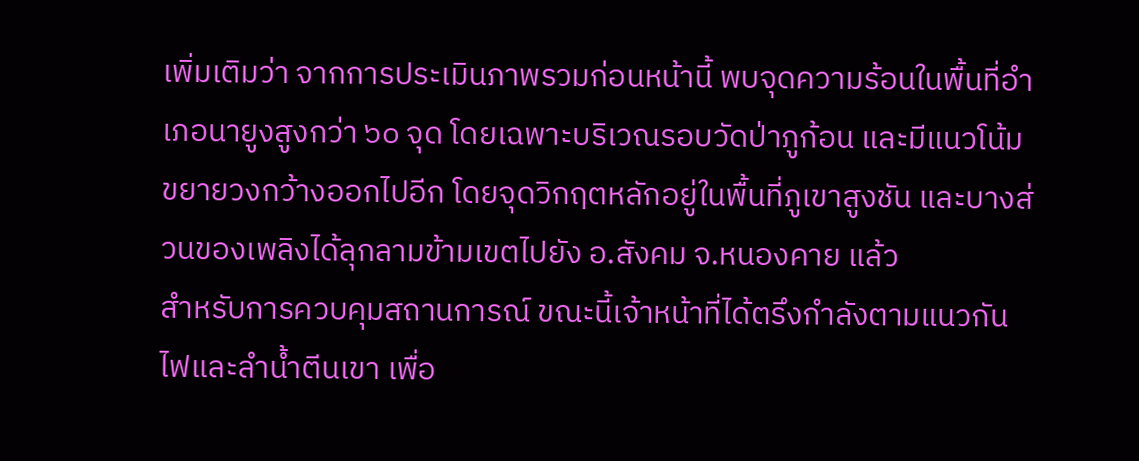เพิ่มเติมว่า จากการประเมินภาพรวมก่อนหน้านี้ พบจุดความร้อนในพื้นที่อำเภอนายูงสูงกว่า ๖๐ จุด โดยเฉพาะบริเวณรอบวัดป่าภูก้อน และมีแนวโน้มขยายวงกว้างออกไปอีก โดยจุดวิกฤตหลักอยู่ในพื้นที่ภูเขาสูงชัน และบางส่วนของเพลิงได้ลุกลามข้ามเขตไปยัง อ.สังคม จ.หนองคาย แล้ว
สำหรับการควบคุมสถานการณ์ ขณะนี้เจ้าหน้าที่ได้ตรึงกำลังตามแนวกันไฟและลำน้ำตีนเขา เพื่อ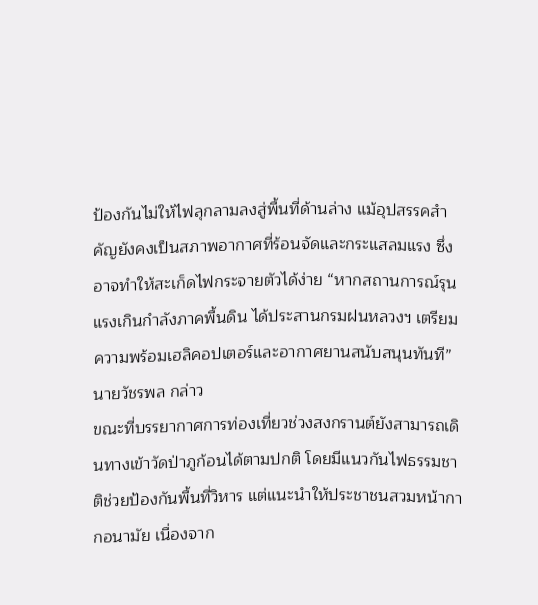ป้องกันไม่ให้ไฟลุกลามลงสู่พื้นที่ด้านล่าง แม้อุปสรรคสำคัญยังคงเป็นสภาพอากาศที่ร้อนจัดและกระแสลมแรง ซึ่งอาจทำให้สะเก็ดไฟกระจายตัวได้ง่าย “หากสถานการณ์รุนแรงเกินกำลังภาคพื้นดิน ได้ประสานกรมฝนหลวงฯ เตรียมความพร้อมเฮลิคอปเตอร์และอากาศยานสนับสนุนทันที” นายวัชรพล กล่าว
ขณะที่บรรยากาศการท่องเที่ยวช่วงสงกรานต์ยังสามารถเดินทางเข้าวัดป่าภูก้อนได้ตามปกติ โดยมีแนวกันไฟธรรมชาติช่วยป้องกันพื้นที่วิหาร แต่แนะนำให้ประชาชนสวมหน้ากากอนามัย เนื่องจาก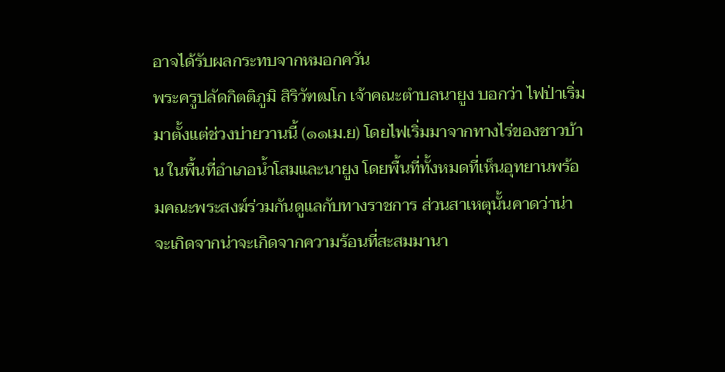อาจได้รับผลกระทบจากหมอกควัน
พระครูปลัดกิตติภูมิ สิริวัฑฒโก เจ้าคณะตำบลนายูง บอกว่า ไฟป่าเริ่มมาตั้งแต่ช่วงบ่ายวานนี้ (๑๑เม.ย) โดยไฟเริ่มมาจากทางไร่ของชาวบ้าน ในพื้นที่อำเภอน้ำโสมและนายูง โดยพื้นที่ทั้งหมดที่เห็นอุทยานพร้อมคณะพระสงฆ์ร่วมกันดูแลกับทางราชการ ส่วนสาเหตุนั้นคาดว่าน่าจะเกิดจากน่าจะเกิดจากความร้อนที่สะสมมานา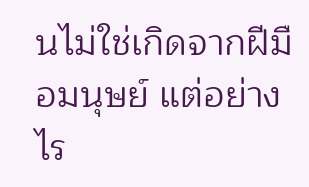นไม่ใช่เกิดจากฝีมือมนุษย์ แต่อย่างไร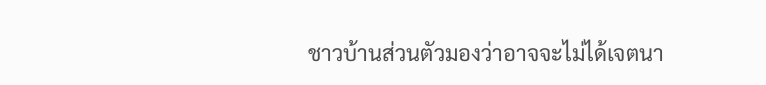ชาวบ้านส่วนตัวมองว่าอาจจะไม่ได้เจตนา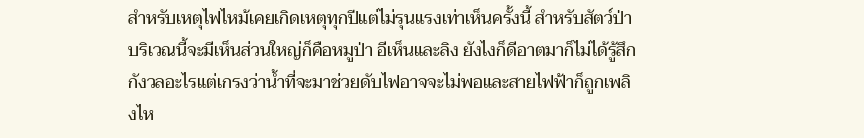สำหรับเหตุไฟไหม้เคยเกิดเหตุทุกปีแต่ไม่รุนแรงเท่าเห็นครั้งนี้ สำหรับสัตว์ป่าบริเวณนี้จะมีเห็นส่วนใหญ่ก็คือหมูป่า อีเห็นและลิง ยังไงก็ดีอาตมาก็ไม่ได้รู้สึกกังวลอะไรแต่เกรงว่าน้ำที่จะมาช่วยดับไฟอาจจะไม่พอและสายไฟฟ้าก็ถูกเพลิงไห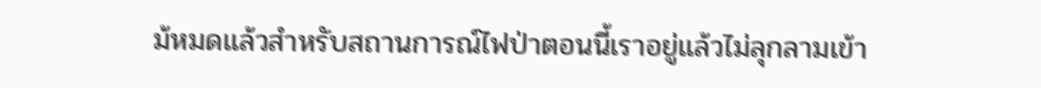ม้หมดแล้วสำหรับสถานการณ์ไฟป่าตอนนี้เราอยู่แล้วไม่ลุกลามเข้า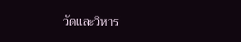วัดและวิหาร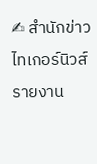✍ สำนักข่าวไทเกอร์นิวส์ รายงาน